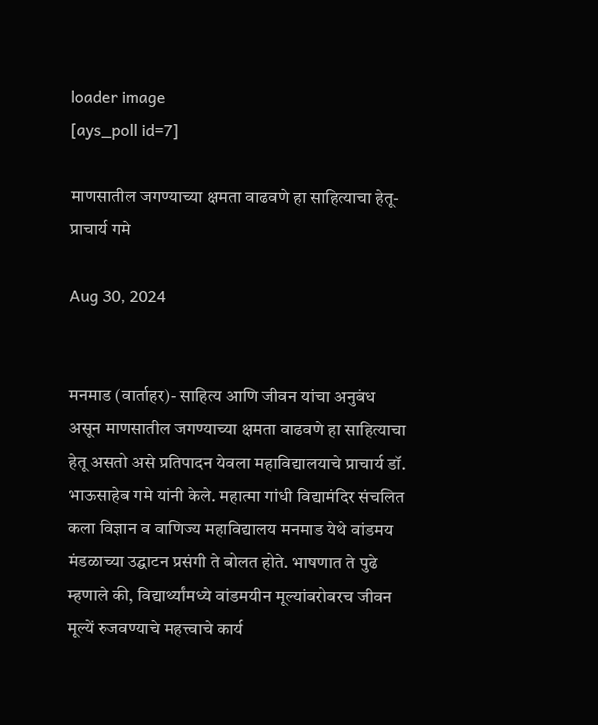loader image
[ays_poll id=7]

माणसातील जगण्याच्या क्षमता वाढवणे हा साहित्याचा हेतू- प्राचार्य गमे

Aug 30, 2024


मनमाड (वार्ताहर)- साहित्य आणि जीवन यांचा अनुबंध असून माणसातील जगण्याच्या क्षमता वाढवणे हा साहित्याचा हेतू असतो असे प्रतिपादन येवला महाविद्यालयाचे प्राचार्य डॉ. भाऊसाहेब गमे यांनी केले. महात्मा गांधी विद्यामंदिर संचलित कला विज्ञान व वाणिज्य महाविद्यालय मनमाड येथे वांडमय मंडळाच्या उद्घाटन प्रसंगी ते बोलत होते. भाषणात ते पुढे म्हणाले की, विद्यार्थ्यांमध्ये वांडमयीन मूल्यांबरोबरच जीवन मूल्यें रुजवण्याचे महत्त्वाचे कार्य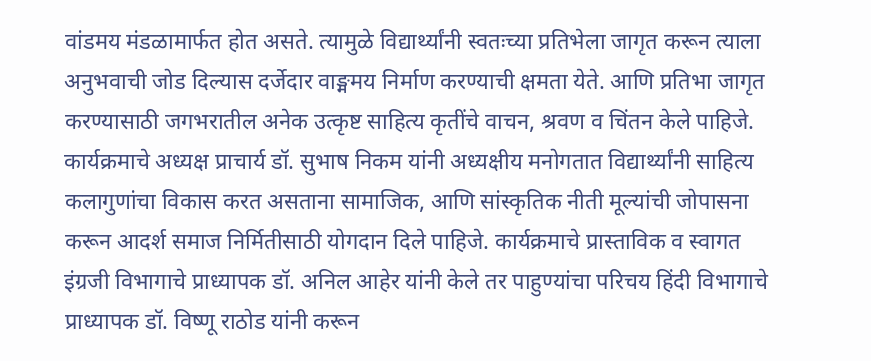वांडमय मंडळामार्फत होत असते. त्यामुळे विद्यार्थ्यांनी स्वतःच्या प्रतिभेला जागृत करून त्याला अनुभवाची जोड दिल्यास दर्जेदार वाङ्ममय निर्माण करण्याची क्षमता येते. आणि प्रतिभा जागृत करण्यासाठी जगभरातील अनेक उत्कृष्ट साहित्य कृतींचे वाचन, श्रवण व चिंतन केले पाहिजे. कार्यक्रमाचे अध्यक्ष प्राचार्य डॉ. सुभाष निकम यांनी अध्यक्षीय मनोगतात विद्यार्थ्यांनी साहित्य कलागुणांचा विकास करत असताना सामाजिक, आणि सांस्कृतिक नीती मूल्यांची जोपासना करून आदर्श समाज निर्मितीसाठी योगदान दिले पाहिजे. कार्यक्रमाचे प्रास्ताविक व स्वागत इंग्रजी विभागाचे प्राध्यापक डॉ. अनिल आहेर यांनी केले तर पाहुण्यांचा परिचय हिंदी विभागाचे प्राध्यापक डॉ. विष्णू राठोड यांनी करून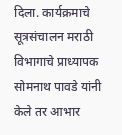दिला. कार्यक्रमाचे सूत्रसंचालन मराठी विभागाचे प्राध्यापक सोमनाथ पावडे यांनी केले तर आभार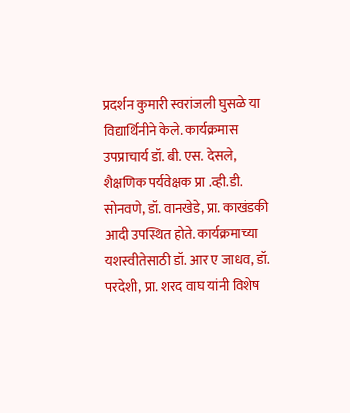प्रदर्शन कुमारी स्वरांजली घुसळे या विद्यार्थिनीने केले. कार्यक्रमास उपप्राचार्य डॉ. बी. एस. देसले, शैक्षणिक पर्यवेक्षक प्रा .व्ही.डी. सोनवणे, डॉ. वानखेडे, प्रा. काखंडकी आदी उपस्थित होते. कार्यक्रमाच्या यशस्वीतेसाठी डॉ. आर ए जाधव, डॉ. परदेशी, प्रा. शरद वाघ यांनी विशेष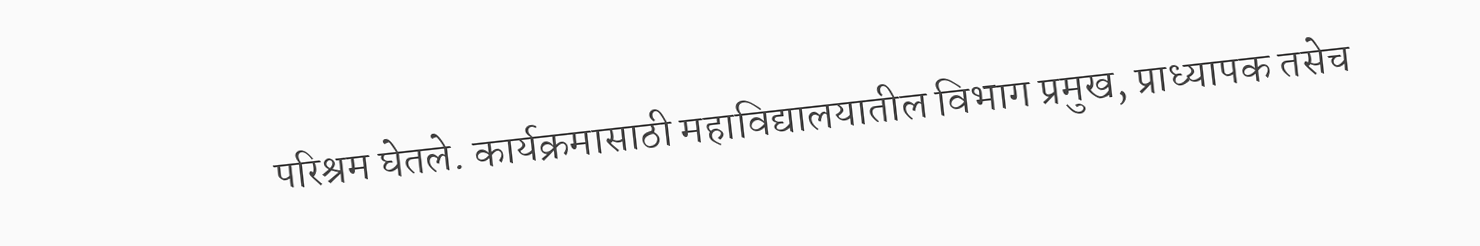परिश्रम घेतले. कार्यक्रमासाठी महाविद्यालयातील विभाग प्रमुख, प्राध्यापक तसेच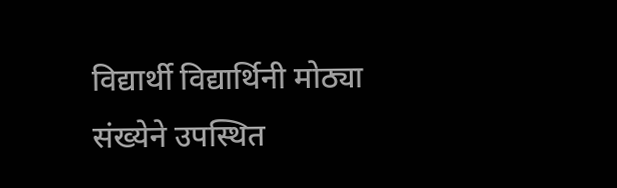विद्यार्थी विद्यार्थिनी मोठ्या संख्येने उपस्थित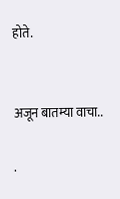होते.


अजून बातम्या वाचा..

.